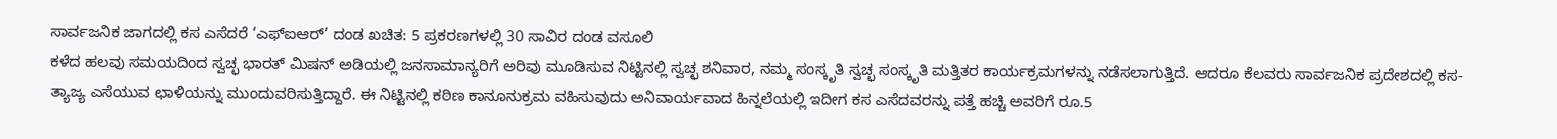ಸಾರ್ವಜನಿಕ ಜಾಗದಲ್ಲಿ ಕಸ ಎಸೆದರೆ ‘ಎಫ್ಐಆರ್’ ದಂಡ ಖಚಿತ: 5 ಪ್ರಕರಣಗಳಲ್ಲಿ 30 ಸಾವಿರ ದಂಡ ವಸೂಲಿ
ಕಳೆದ ಹಲವು ಸಮಯದಿಂದ ಸ್ವಚ್ಛ ಭಾರತ್ ಮಿಷನ್ ಅಡಿಯಲ್ಲಿ ಜನಸಾಮಾನ್ಯರಿಗೆ ಅರಿವು ಮೂಡಿಸುವ ನಿಟ್ಟಿನಲ್ಲಿ ಸ್ವಚ್ಛ ಶನಿವಾರ, ನಮ್ಮ ಸಂಸ್ಕೃತಿ ಸ್ವಚ್ಛ ಸಂಸ್ಕೃತಿ ಮತ್ತಿತರ ಕಾರ್ಯಕ್ರಮಗಳನ್ನು ನಡೆಸಲಾಗುತ್ತಿದೆ. ಆದರೂ ಕೆಲವರು ಸಾರ್ವಜನಿಕ ಪ್ರದೇಶದಲ್ಲಿ ಕಸ-ತ್ಯಾಜ್ಯ ಎಸೆಯುವ ಛಾಳಿಯನ್ನು ಮುಂದುವರಿಸುತ್ತಿದ್ದಾರೆ. ಈ ನಿಟ್ಟಿನಲ್ಲಿ ಕಠಿಣ ಕಾನೂನುಕ್ರಮ ವಹಿಸುವುದು ಅನಿವಾರ್ಯವಾದ ಹಿನ್ನಲೆಯಲ್ಲಿ ಇದೀಗ ಕಸ ಎಸೆದವರನ್ನು ಪತ್ತೆ ಹಚ್ಚಿ ಅವರಿಗೆ ರೂ.5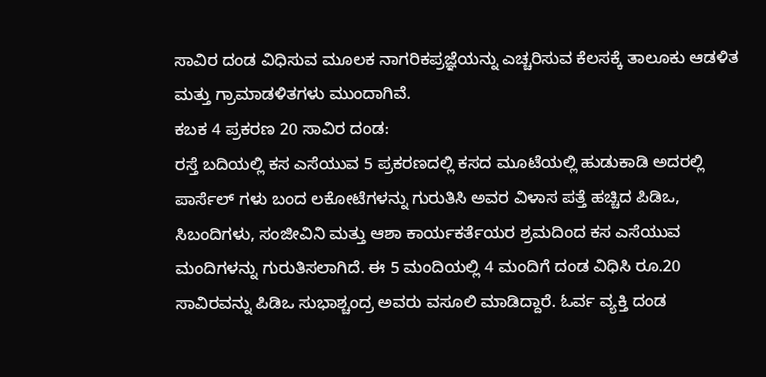ಸಾವಿರ ದಂಡ ವಿಧಿಸುವ ಮೂಲಕ ನಾಗರಿಕಪ್ರಜ್ಞೆಯನ್ನು ಎಚ್ಚರಿಸುವ ಕೆಲಸಕ್ಕೆ ತಾಲೂಕು ಆಡಳಿತ ಮತ್ತು ಗ್ರಾಮಾಡಳಿತಗಳು ಮುಂದಾಗಿವೆ.
ಕಬಕ 4 ಪ್ರಕರಣ 20 ಸಾವಿರ ದಂಡ:
ರಸ್ತೆ ಬದಿಯಲ್ಲಿ ಕಸ ಎಸೆಯುವ 5 ಪ್ರಕರಣದಲ್ಲಿ ಕಸದ ಮೂಟೆಯಲ್ಲಿ ಹುಡುಕಾಡಿ ಅದರಲ್ಲಿ ಪಾರ್ಸೆಲ್ ಗಳು ಬಂದ ಲಕೋಟೆಗಳನ್ನು ಗುರುತಿಸಿ ಅವರ ವಿಳಾಸ ಪತ್ತೆ ಹಚ್ಚಿದ ಪಿಡಿಒ, ಸಿಬಂದಿಗಳು, ಸಂಜೀವಿನಿ ಮತ್ತು ಆಶಾ ಕಾರ್ಯಕರ್ತೆಯರ ಶ್ರಮದಿಂದ ಕಸ ಎಸೆಯುವ ಮಂದಿಗಳನ್ನು ಗುರುತಿಸಲಾಗಿದೆ. ಈ 5 ಮಂದಿಯಲ್ಲಿ 4 ಮಂದಿಗೆ ದಂಡ ವಿಧಿಸಿ ರೂ.20 ಸಾವಿರವನ್ನು ಪಿಡಿಒ ಸುಭಾಶ್ಚಂದ್ರ ಅವರು ವಸೂಲಿ ಮಾಡಿದ್ದಾರೆ. ಓರ್ವ ವ್ಯಕ್ತಿ ದಂಡ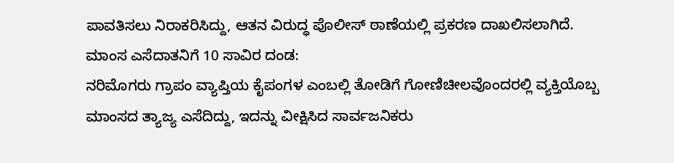ಪಾವತಿಸಲು ನಿರಾಕರಿಸಿದ್ದು, ಆತನ ವಿರುದ್ಧ ಪೊಲೀಸ್ ಠಾಣೆಯಲ್ಲಿ ಪ್ರಕರಣ ದಾಖಲಿಸಲಾಗಿದೆ.
ಮಾಂಸ ಎಸೆದಾತನಿಗೆ 10 ಸಾವಿರ ದಂಡ:
ನರಿಮೊಗರು ಗ್ರಾಪಂ ವ್ಯಾಪ್ತಿಯ ಕೈಪಂಗಳ ಎಂಬಲ್ಲಿ ತೋಡಿಗೆ ಗೋಣಿಚೀಲವೊಂದರಲ್ಲಿ ವ್ಯಕ್ತಿಯೊಬ್ಬ ಮಾಂಸದ ತ್ಯಾಜ್ಯ ಎಸೆದಿದ್ದು, ಇದನ್ನು ವೀಕ್ಷಿಸಿದ ಸಾರ್ವಜನಿಕರು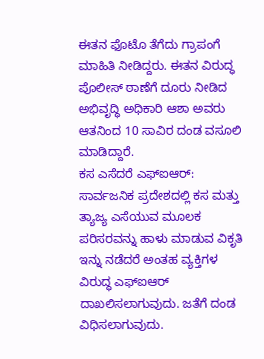ಈತನ ಫೊಟೊ ತೆಗೆದು ಗ್ರಾಪಂಗೆ ಮಾಹಿತಿ ನೀಡಿದ್ದರು. ಈತನ ವಿರುದ್ಧ ಪೊಲೀಸ್ ಠಾಣೆಗೆ ದೂರು ನೀಡಿದ ಅಭಿವೃದ್ಧಿ ಅಧಿಕಾರಿ ಆಶಾ ಅವರು ಆತನಿಂದ 10 ಸಾವಿರ ದಂಡ ವಸೂಲಿ ಮಾಡಿದ್ದಾರೆ.
ಕಸ ಎಸೆದರೆ ಎಫ್ಐಆರ್:
ಸಾರ್ವಜನಿಕ ಪ್ರದೇಶದಲ್ಲಿ ಕಸ ಮತ್ತು ತ್ಯಾಜ್ಯ ಎಸೆಯುವ ಮೂಲಕ ಪರಿಸರವನ್ನು ಹಾಳು ಮಾಡುವ ವಿಕೃತಿ ಇನ್ನು ನಡೆದರೆ ಅಂತಹ ವ್ಯಕ್ತಿಗಳ ವಿರುದ್ಧ ಎಫ್ಐಆರ್ ದಾಖಲಿಸಲಾಗುವುದು. ಜತೆಗೆ ದಂಡ ವಿಧಿಸಲಾಗುವುದು.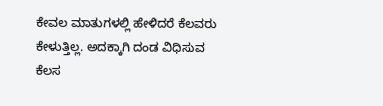ಕೇವಲ ಮಾತುಗಳಲ್ಲಿ ಹೇಳಿದರೆ ಕೆಲವರು ಕೇಳುತ್ತಿಲ್ಲ. ಅದಕ್ಕಾಗಿ ದಂಡ ವಿಧಿಸುವ ಕೆಲಸ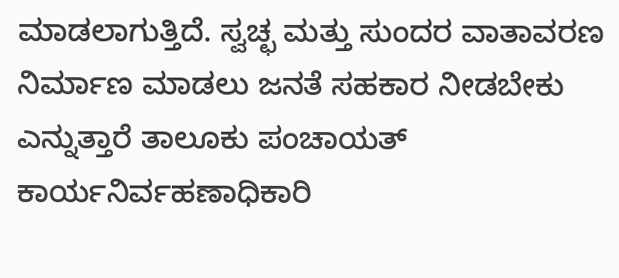ಮಾಡಲಾಗುತ್ತಿದೆ. ಸ್ವಚ್ಛ ಮತ್ತು ಸುಂದರ ವಾತಾವರಣ ನಿರ್ಮಾಣ ಮಾಡಲು ಜನತೆ ಸಹಕಾರ ನೀಡಬೇಕು ಎನ್ನುತ್ತಾರೆ ತಾಲೂಕು ಪಂಚಾಯತ್ ಕಾರ್ಯನಿರ್ವಹಣಾಧಿಕಾರಿ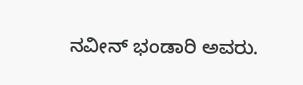ನವೀನ್ ಭಂಡಾರಿ ಅವರು.